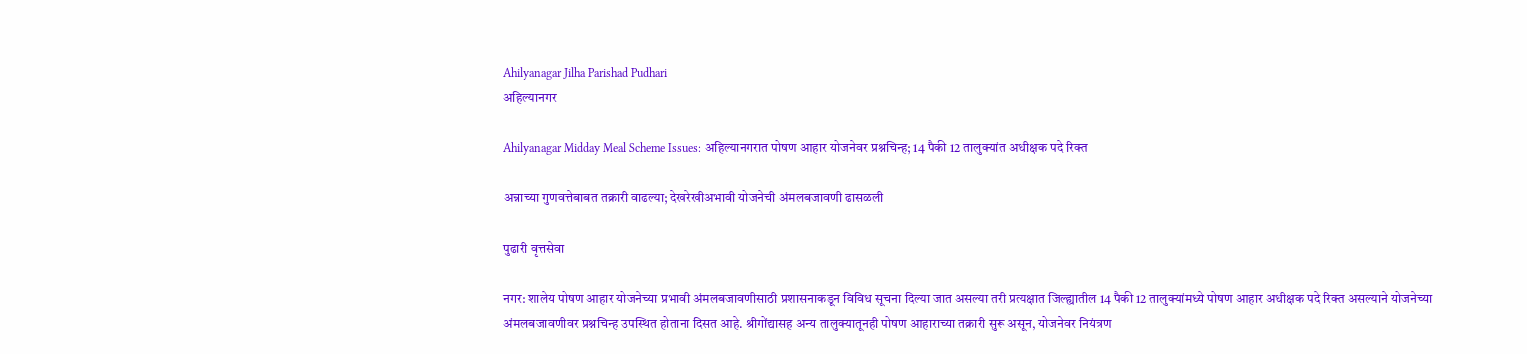Ahilyanagar Jilha Parishad Pudhari
अहिल्यानगर

Ahilyanagar Midday Meal Scheme Issues: अहिल्यानगरात पोषण आहार योजनेवर प्रश्नचिन्ह; 14 पैकी 12 तालुक्यांत अधीक्षक पदे रिक्त

अन्नाच्या गुणवत्तेबाबत तक्रारी वाढल्या; देखरेखीअभावी योजनेची अंमलबजावणी ढासळली

पुढारी वृत्तसेवा

नगर: शालेय पोषण आहार योजनेच्या प्रभावी अंमलबजावणीसाठी प्रशासनाकडून विविध सूचना दिल्या जात असल्या तरी प्रत्यक्षात जिल्ह्यातील 14 पैकी 12 तालुक्यांमध्ये पोषण आहार अधीक्षक पदे रिक्त असल्याने योजनेच्या अंमलबजावणीवर प्रश्नचिन्ह उपस्थित होताना दिसत आहे. श्रीगोंद्यासह अन्य तालुक्यातूनही पोषण आहाराच्या तक्रारी सुरू असून, योजनेवर नियंत्रण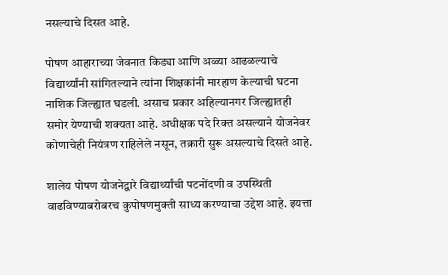नसल्याचे दिसत आहे.

पोषण आहाराच्या जेवनात किड्या आणि अळ्या आढळल्याचे विद्यार्थ्यांनी सांगितल्याने त्यांना शिक्षकांनी मारहाण केल्याची घटना नाशिक जिल्ह्यात घडली. असाच प्रकार अहिल्यानगर जिल्ह्यातही समोर येण्याची शक्यता आहे. अधीक्षक पदे रिक्त असल्याने योजनेवर कोणाचेही नियंत्रण राहिलेले नसून, तक्रारी सुरू असल्याचे दिसते आहे.

शालेय पोषण योजनेद्वारे विद्यार्थ्यांची पटनोंदणी व उपस्थिती वाढविण्याबरोबरच कुपोषणमुक्ती साध्य करण्याचा उद्देश आहे. इयत्ता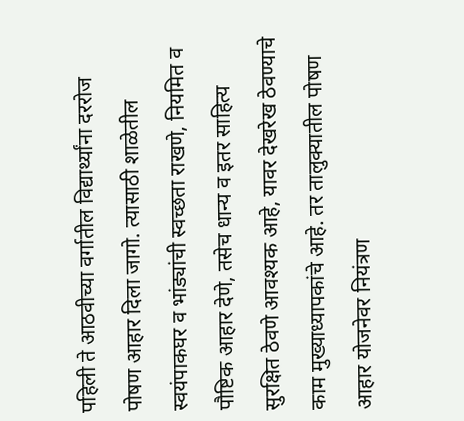पहिली ते आठवीच्या वर्गातील विद्यार्थ्यांना दररोज पोषण आहार दिला जागो. त्यासाठी शाळेतील स्वयंपाकघर व भांड्यांची स्वच्छता राखणे, नियमित व पौष्टिक आहार देणे, तसेच धान्य व इतर साहित्य सुरक्षित ठेवणे आवश्यक आहे, यावर देखरेख ठेवण्याचे काम मुख्याध्यापकांचे आहे. तर तालुक्यातील पोषण आहार योजनेवर नियंत्रण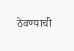ठेवण्याची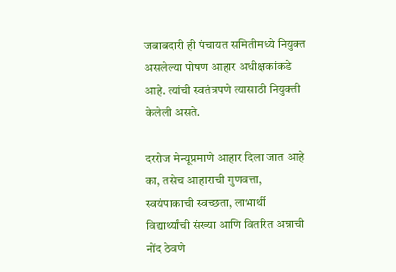जबाबदारी ही पंचायत समितीमध्ये नियुक्त असलेल्या पोषण आहार अधीक्षकांकडे आहे. त्यांची स्वतंत्रपणे त्यासाठी नियुक्ती केलेली असते.

दररोज मेन्यूप्रमाणे आहार दिला जात आहे का, तसेच आहाराची गुणवत्ता, स्वयंपाकाची स्वच्छता, लाभार्थी विद्यार्थ्यांची संख्या आणि वितरित अन्नाची नोंद ठेवणे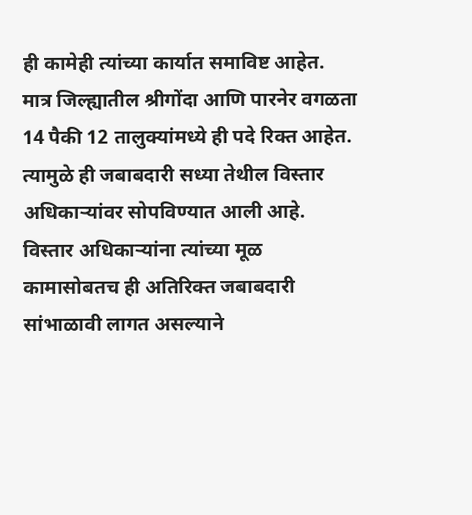ही कामेही त्यांच्या कार्यात समाविष्ट आहेत. मात्र जिल्ह्यातील श्रीगोंदा आणि पारनेर वगळता 14 पैकी 12 तालुक्यांमध्ये ही पदे रिक्त आहेत. त्यामुळे ही जबाबदारी सध्या तेथील विस्तार अधिकाऱ्यांवर सोपविण्यात आली आहे. विस्तार अधिकाऱ्यांना त्यांच्या मूळ कामासोबतच ही अतिरिक्त जबाबदारी सांभाळावी लागत असल्याने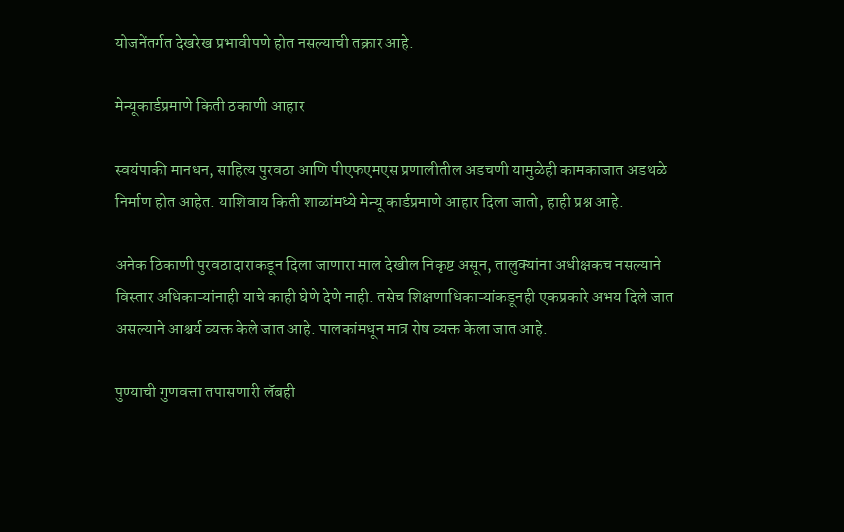योजनेंतर्गत देखरेख प्रभावीपणे होत नसल्याची तक्रार आहे.

मेन्यूकार्डप्रमाणे किती ठकाणी आहार

स्वयंपाकी मानधन, साहित्य पुरवठा आणि पीएफएमएस प्रणालीतील अडचणी यामुळेही कामकाजात अडथळे निर्माण होत आहेत. याशिवाय किती शाळांमध्ये मेन्यू कार्डप्रमाणे आहार दिला जातो, हाही प्रश्न आहे.

अनेक ठिकाणी पुरवठादाराकडून दिला जाणारा माल देखील निकृष्ट असून, तालुक्यांना अधीक्षकच नसल्याने विस्तार अधिकाऱ्यांनाही याचे काही घेणे देणे नाही. तसेच शिक्षणाधिकाऱ्यांकडूनही एकप्रकारे अभय दिले जात असल्याने आश्चर्य व्यक्त केले जात आहे. पालकांमधून मात्र रोष व्यक्त केला जात आहे.

पुण्याची गुणवत्ता तपासणारी लॅबही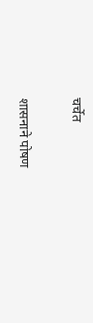चर्चेत

शासनाने पोषण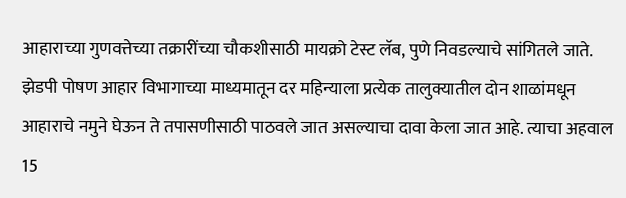आहाराच्या गुणवत्तेच्या तक्रारींच्या चौकशीसाठी मायक्रो टेस्ट लॅब, पुणे निवडल्याचे सांगितले जाते. झेडपी पोषण आहार विभागाच्या माध्यमातून दर महिन्याला प्रत्येक तालुक्यातील दोन शाळांमधून आहाराचे नमुने घेऊन ते तपासणीसाठी पाठवले जात असल्याचा दावा केला जात आहे. त्याचा अहवाल 15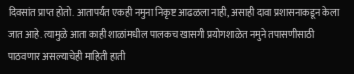दिवसांत प्राप्त होतो. आतापर्यंत एकही नमुना निकृष्ट आढळला नाही, असाही दावा प्रशासनाकडून केला जात आहे. त्यामुळे आता काही शाळांमधील पालकच खासगी प्रयोगशाळेत नमुने तपासणीसाठी पाठवणार असल्याचेही माहिती हाती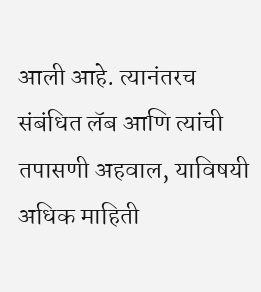आली आहे. त्यानंतरच संबंधित लॅब आणि त्यांची तपासणी अहवाल, याविषयी अधिक माहिती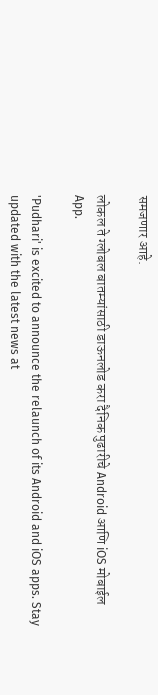समजणार आहे.

लोकल ते ग्लोबल बातम्यांसाठी डाऊनलोड करा दैनिक पुढारीचे Android आणि iOS मोबाईल App.

'Pudhari' is excited to announce the relaunch of its Android and iOS apps. Stay updated with the latest news at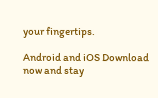your fingertips.

Android and iOS Download now and stay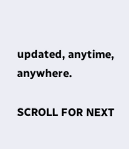updated, anytime, anywhere.

SCROLL FOR NEXT